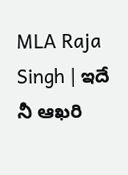MLA Raja Singh | ఇదే నీ ఆఖరి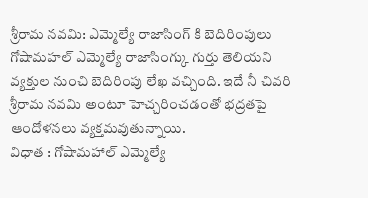శ్రీరామ నవమి: ఎమ్మెల్యే రాజాసింగ్ కి బెదిరింపులు
గోషామహల్ ఎమ్మెల్యే రాజాసింగ్కు గుర్తు తెలియని వ్యక్తుల నుంచి బెదిరింపు లేఖ వచ్చింది. ఇదే నీ చివరి శ్రీరామ నవమి అంటూ హెచ్చరించడంతో భద్రతపై ఆందోళనలు వ్యక్తమవుతున్నాయి.
విధాత : గోషామహాల్ ఎమ్మెల్యే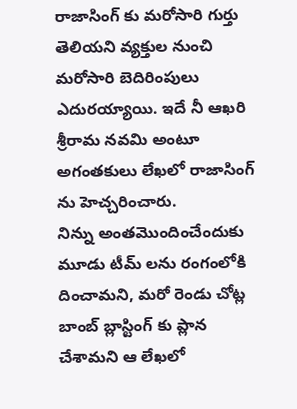రాజాసింగ్ కు మరోసారి గుర్తు తెలియని వ్యక్తుల నుంచి మరోసారి బెదిరింపులు ఎదురయ్యాయి. ఇదే నీ ఆఖరి శ్రీరామ నవమి అంటూ అగంతకులు లేఖలో రాజాసింగ్ ను హెచ్చరించారు.
నిన్ను అంతమొందించేందుకు మూడు టీమ్ లను రంగంలోకి దించామని, మరో రెండు చోట్ల బాంబ్ బ్లాస్టింగ్ కు ప్లాన చేశామని ఆ లేఖలో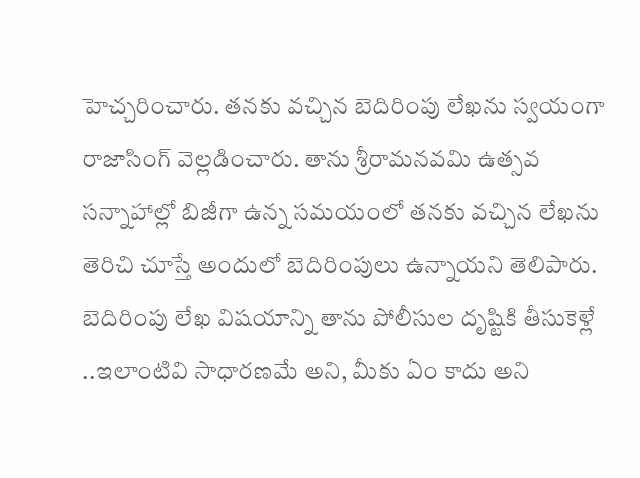హెచ్చరించారు. తనకు వచ్చిన బెదిరింపు లేఖను స్వయంగా రాజాసింగ్ వెల్లడించారు. తాను శ్రీరామనవమి ఉత్సవ సన్నాహాల్లో బిజీగా ఉన్న సమయంలో తనకు వచ్చిన లేఖను తెరిచి చూస్తే అందులో బెదిరింపులు ఉన్నాయని తెలిపారు.
బెదిరింపు లేఖ విషయాన్ని తాను పోలీసుల దృష్టికి తీసుకెళ్లే ..ఇలాంటివి సాధారణమే అని, మీకు ఏం కాదు అని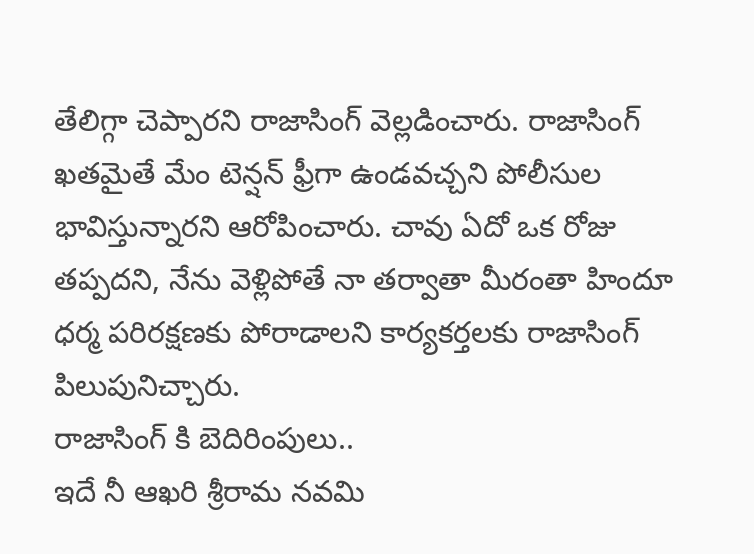తేలిగ్గా చెప్పారని రాజాసింగ్ వెల్లడించారు. రాజాసింగ్ ఖతమైతే మేం టెన్షన్ ఫ్రీగా ఉండవచ్చని పోలీసుల భావిస్తున్నారని ఆరోపించారు. చావు ఏదో ఒక రోజు తప్పదని, నేను వెళ్లిపోతే నా తర్వాతా మీరంతా హిందూ ధర్మ పరిరక్షణకు పోరాడాలని కార్యకర్తలకు రాజాసింగ్ పిలుపునిచ్చారు.
రాజాసింగ్ కి బెదిరింపులు..
ఇదే నీ ఆఖరి శ్రీరామ నవమి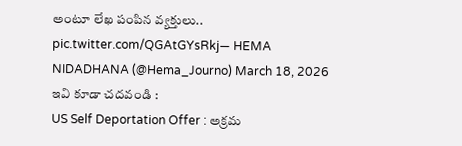అంటూ లేఖ పంపిన వ్యక్తులు.. pic.twitter.com/QGAtGYsRkj— HEMA NIDADHANA (@Hema_Journo) March 18, 2026
ఇవి కూడా చదవండి :
US Self Deportation Offer : అక్రమ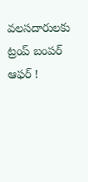వలసదారులకు ట్రంప్ బంపర్ ఆఫర్ !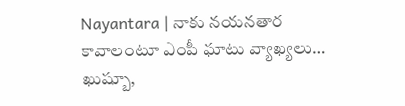Nayantara | నాకు నయనతార కావాలంటూ ఎంపీ ఘాటు వ్యాఖ్యలు… ఖుష్బూ,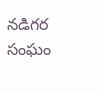నడిగర సంఘం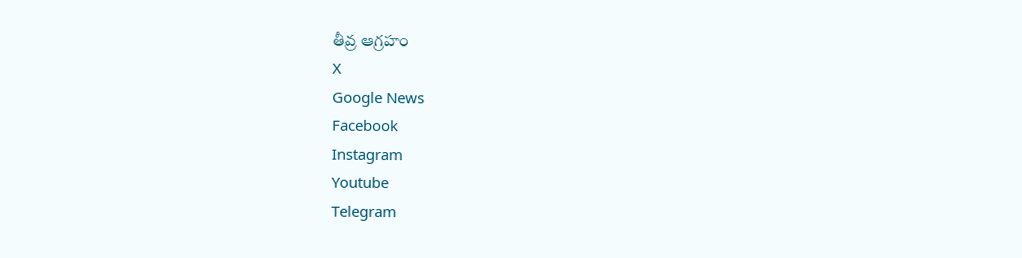తీవ్ర ఆగ్రహం
X
Google News
Facebook
Instagram
Youtube
Telegram